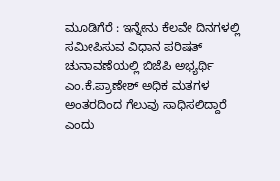ಮೂಡಿಗೆರೆ : ಇನ್ನೇನು ಕೆಲವೇ ದಿನಗಳಲ್ಲಿ ಸಮೀಪಿಸುವ ವಿಧಾನ ಪರಿಷತ್ ಚುನಾವಣೆಯಲ್ಲಿ ಬಿಜೆಪಿ ಅಭ್ಯರ್ಥಿ ಎಂ.ಕೆ.ಪ್ರಾಣೇಶ್ ಅಧಿಕ ಮತಗಳ ಅಂತರದಿಂದ ಗೆಲುವು ಸಾಧಿಸಲಿದ್ದಾರೆ ಎಂದು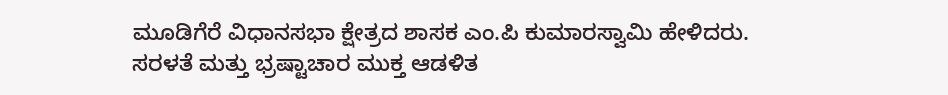ಮೂಡಿಗೆರೆ ವಿಧಾನಸಭಾ ಕ್ಷೇತ್ರದ ಶಾಸಕ ಎಂ.ಪಿ ಕುಮಾರಸ್ವಾಮಿ ಹೇಳಿದರು.
ಸರಳತೆ ಮತ್ತು ಭ್ರಷ್ಟಾಚಾರ ಮುಕ್ತ ಆಡಳಿತ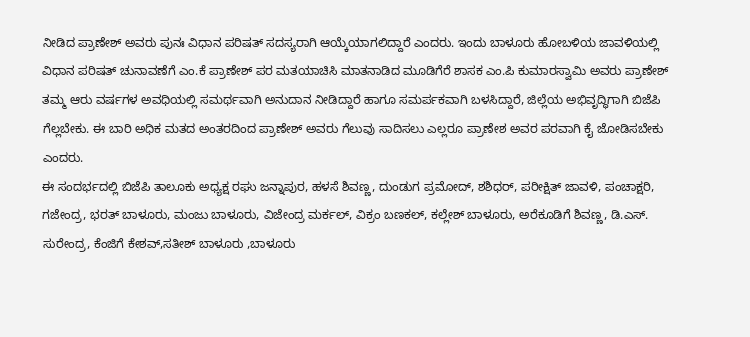ನೀಡಿದ ಪ್ರಾಣೇಶ್ ಅವರು ಪುನಃ ವಿಧಾನ ಪರಿಷತ್ ಸದಸ್ಯರಾಗಿ ಆಯ್ಕೆಯಾಗಲಿದ್ದಾರೆ ಎಂದರು. ಇಂದು ಬಾಳೂರು ಹೋಬಳಿಯ ಜಾವಳಿಯಲ್ಲಿ ವಿಧಾನ ಪರಿಷತ್ ಚುನಾವಣೆಗೆ ಎಂ.ಕೆ ಪ್ರಾಣೇಶ್ ಪರ ಮತಯಾಚಿಸಿ ಮಾತನಾಡಿದ ಮೂಡಿಗೆರೆ ಶಾಸಕ ಎಂ.ಪಿ ಕುಮಾರಸ್ವಾಮಿ ಅವರು ಪ್ರಾಣೇಶ್ ತಮ್ಮ ಆರು ವರ್ಷಗಳ ಅವಧಿಯಲ್ಲಿ ಸಮರ್ಥವಾಗಿ ಅನುದಾನ ನೀಡಿದ್ದಾರೆ ಹಾಗೂ ಸಮರ್ಪಕವಾಗಿ ಬಳಸಿದ್ದಾರೆ, ಜಿಲ್ಲೆಯ ಅಭಿವೃದ್ಧಿಗಾಗಿ ಬಿಜೆಪಿ ಗೆಲ್ಲಬೇಕು. ಈ ಬಾರಿ ಅಧಿಕ ಮತದ ಅಂತರದಿಂದ ಪ್ರಾಣೇಶ್ ಅವರು ಗೆಲುವು ಸಾದಿಸಲು ಎಲ್ಲರೂ ಪ್ರಾಣೇಶ ಅವರ ಪರವಾಗಿ ಕೈ ಜೋಡಿಸಬೇಕು ಎಂದರು.
ಈ ಸಂದರ್ಭದಲ್ಲಿ ಬಿಜೆಪಿ ತಾಲೂಕು ಅಧ್ಯಕ್ಷ ರಘು ಜನ್ನಾಪುರ, ಹಳಸೆ ಶಿವಣ್ಣ, ದುಂಡುಗ ಪ್ರಮೋದ್, ಶಶಿಧರ್, ಪರೀಕ್ಷಿತ್ ಜಾವಳಿ, ಪಂಚಾಕ್ಷರಿ, ಗಜೇಂದ್ರ, ಭರತ್ ಬಾಳೂರು, ಮಂಜು ಬಾಳೂರು, ವಿಜೇಂದ್ರ ಮರ್ಕಲ್, ವಿಕ್ರಂ ಬಣಕಲ್, ಕಲ್ಲೇಶ್ ಬಾಳೂರು, ಅರೆಕೂಡಿಗೆ ಶಿವಣ್ಣ, ಡಿ.ಎಸ್. ಸುರೇಂದ್ರ, ಕೆಂಜಿಗೆ ಕೇಶವ್,ಸತೀಶ್ ಬಾಳೂರು ,ಬಾಳೂರು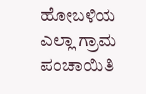ಹೋಬಳಿಯ ಎಲ್ಲಾ ಗ್ರಾಮ ಪಂಚಾಯಿತಿ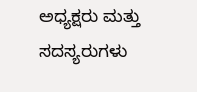ಅಧ್ಯಕ್ಷರು ಮತ್ತು ಸದಸ್ಯರುಗಳು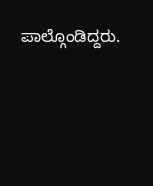ಪಾಲ್ಗೊಂಡಿದ್ದರು.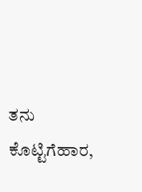ತನು ಕೊಟ್ಟಿಗೆಹಾರ,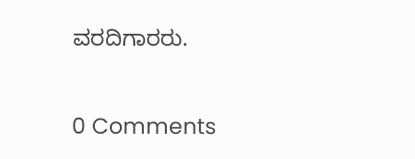ವರದಿಗಾರರು.

0 Comments